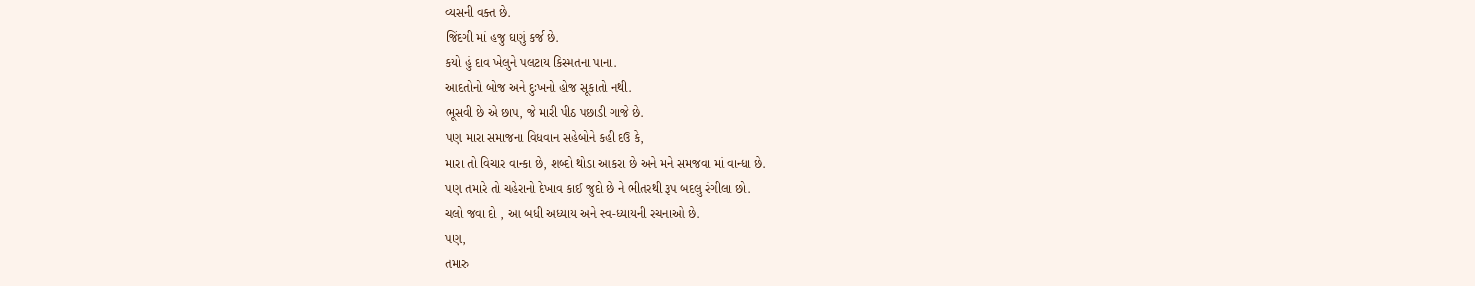વ્યસની વક્ત છે.
જિંદગી માં હજુ ઘણું કર્જ છે.
કયો હું દાવ ખેલુને પલટાય કિસ્મતના પાના.
આદતોનો બોજ અને દુઃખનો હોજ સૂકાતો નથી.
ભૂસવી છે એ છાપ, જે મારી પીઠ પછાડી ગાજે છે.
પણ મારા સમાજના વિધવાન સહેબોને કહી દઉ કે,
મારા તો વિચાર વાન્કા છે, શબ્દો થોડા આકરા છે અને મને સમજવા માં વાન્ધા છે.
પણ તમારે તો ચહેરાનો દેખાવ કાઈ જુદો છે ને ભીતરથી રૂપ બદલુ રંગીલા છો.
ચલો જવા દો , આ બધી અધ્યાય અને સ્વ-ધ્યાયની રચનાઓ છે.
પણ,
તમારુ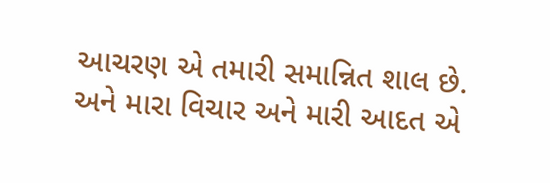આચરણ એ તમારી સમાન્નિત શાલ છે.
અને મારા વિચાર અને મારી આદત એ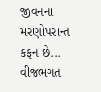જીવનના મરણોપરાન્ત કફન છે...
વીજભગત